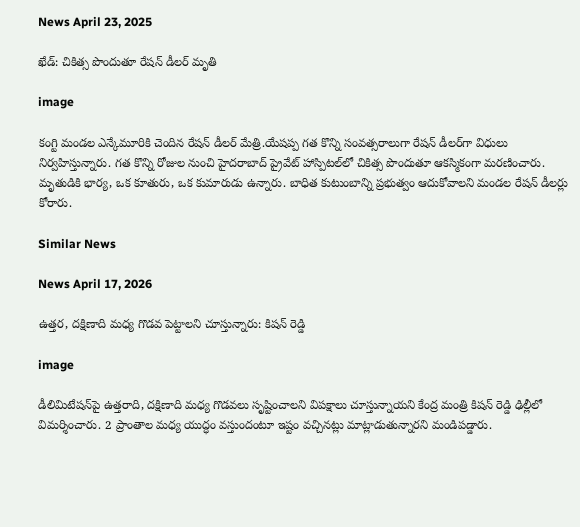News April 23, 2025

ఖేడ్: చికిత్స పొందుతూ రేషన్ డీలర్ మృతి

image

కంగ్టి మండల ఎన్కేమూరికి చెందిన రేషన్ డీలర్ మేత్రి.యేషప్ప గత కొన్ని సంవత్సరాలుగా రేషన్ డీలర్‌గా విధులు నిర్వహిస్తున్నారు. గత కొన్ని రోజుల నుంచి హైదరాబాద్ ప్రైవేట్ హాస్పిటల్‌లో చికిత్స పొందుతూ ఆకస్మికంగా మరణించారు. మృతుడికి భార్య, ఒక కూతురు, ఒక కుమారుడు ఉన్నారు. బాధిత కుటుంబాన్ని ప్రభుత్వం ఆదుకోవాలని మండల రేషన్ డీలర్లు కోరారు.

Similar News

News April 17, 2026

ఉత్తర, దక్షిణాది మధ్య గొడవ పెట్టాలని చూస్తున్నారు: కిషన్ రెడ్డి

image

డీలిమిటేషన్‌పై ఉత్తరాది, దక్షిణాది మధ్య గొడవలు సృష్టించాలని విపక్షాలు చూస్తున్నాయని కేంద్ర మంత్రి కిషన్ రెడ్డి ఢిల్లీలో విమర్శించారు. 2 ప్రాంతాల మధ్య యుద్ధం వస్తుందంటూ ఇష్టం వచ్చినట్లు మాట్లాడుతున్నారని మండిపడ్డారు.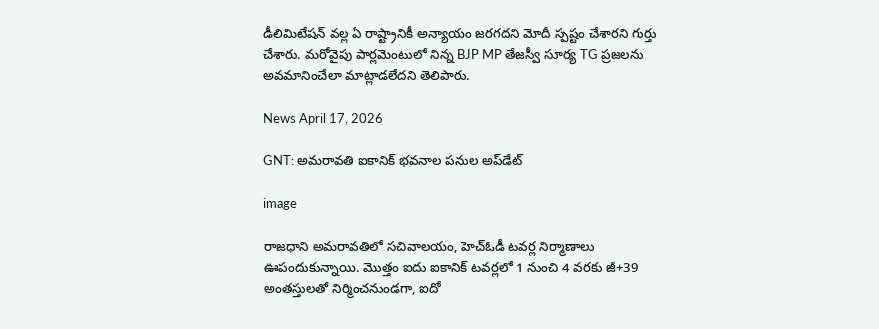డీలిమిటేషన్ వల్ల ఏ రాష్ట్రానికీ అన్యాయం జరగదని మోదీ స్పష్టం చేశారని గుర్తు చేశారు. మరోవైపు పార్లమెంటులో నిన్న BJP MP తేజస్వీ సూర్య TG ప్రజలను అవమానించేలా మాట్లాడలేదని తెలిపారు.

News April 17, 2026

GNT: అమరావతి ఐకానిక్ భవనాల పనుల అప్‌డేట్

image

రాజధాని అమరావతిలో సచివాలయం, హెచ్‌ఓడీ టవర్ల నిర్మాణాలు ఊపందుకున్నాయి. మొత్తం ఐదు ఐకానిక్ టవర్లలో 1 నుంచి 4 వరకు జీ+39 అంతస్తులతో నిర్మించనుండగా, ఐదో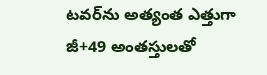టవర్‌ను అత్యంత ఎత్తుగా జీ+49 అంతస్తులతో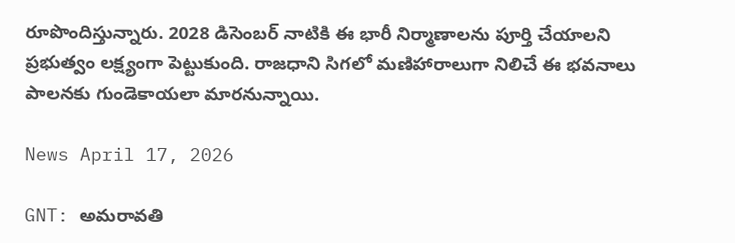రూపొందిస్తున్నారు. 2028 డిసెంబర్ నాటికి ఈ భారీ నిర్మాణాలను పూర్తి చేయాలని ప్రభుత్వం లక్ష్యంగా పెట్టుకుంది. రాజధాని సిగలో మణిహారాలుగా నిలిచే ఈ భవనాలు పాలనకు గుండెకాయలా మారనున్నాయి.

News April 17, 2026

GNT: అమరావతి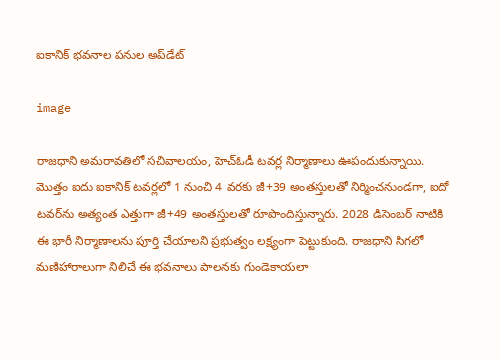ఐకానిక్ భవనాల పనుల అప్‌డేట్

image

రాజధాని అమరావతిలో సచివాలయం, హెచ్‌ఓడీ టవర్ల నిర్మాణాలు ఊపందుకున్నాయి. మొత్తం ఐదు ఐకానిక్ టవర్లలో 1 నుంచి 4 వరకు జీ+39 అంతస్తులతో నిర్మించనుండగా, ఐదో టవర్‌ను అత్యంత ఎత్తుగా జీ+49 అంతస్తులతో రూపొందిస్తున్నారు. 2028 డిసెంబర్ నాటికి ఈ భారీ నిర్మాణాలను పూర్తి చేయాలని ప్రభుత్వం లక్ష్యంగా పెట్టుకుంది. రాజధాని సిగలో మణిహారాలుగా నిలిచే ఈ భవనాలు పాలనకు గుండెకాయలా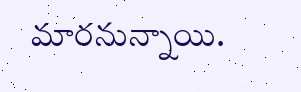మారనున్నాయి.